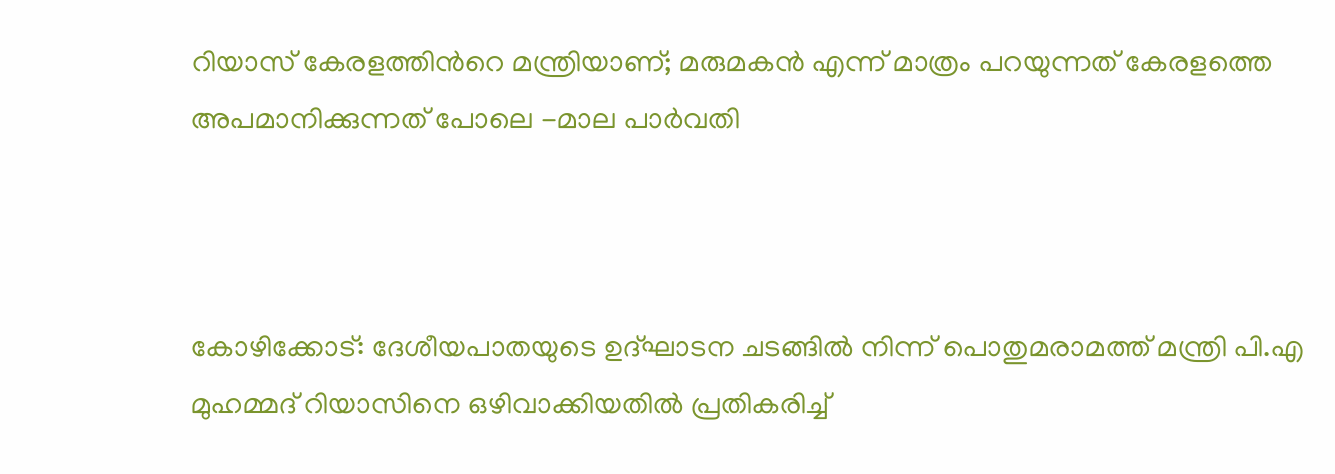റിയാസ് കേരളത്തിന്‍റെ മന്ത്രിയാണ്; മരുമകൻ എന്ന് മാത്രം പറയുന്നത് കേരളത്തെ അപമാനിക്കുന്നത് പോലെ -മാല പാർവതി



കോഴിക്കോട്: ദേശീയപാതയുടെ ഉദ്ഘാടന ചടങ്ങില്‍ നിന്ന് പൊതുമരാമത്ത് മന്ത്രി പി.എ മുഹമ്മദ് റിയാസിനെ ഒഴിവാക്കിയതിൽ പ്രതികരിച്ച്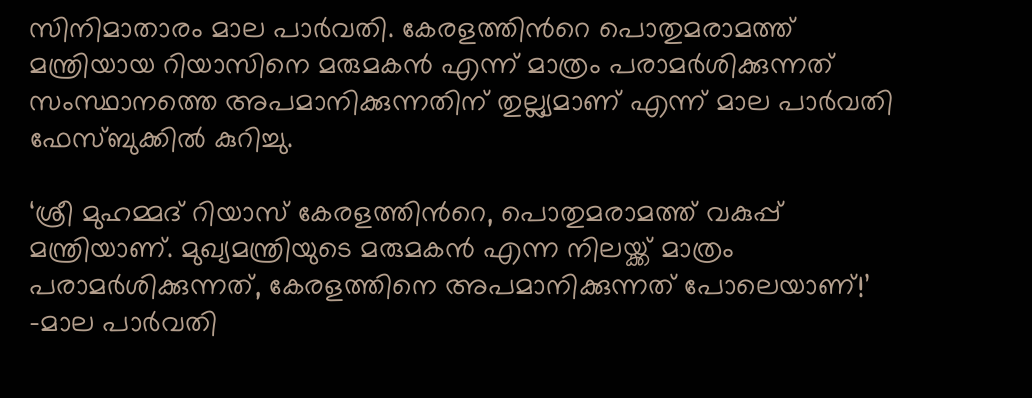സിനിമാതാരം മാല പാർവതി. കേരളത്തിന്‍റെ പൊതുമരാമത്ത് മന്ത്രിയായ റിയാസിനെ മരുമകൻ എന്ന് മാത്രം പരാമർശിക്കുന്നത് സംസ്ഥാനത്തെ അപമാനിക്കുന്നതിന് തുല്ല്യമാണ് എന്ന് മാല പാർവതി ഫേസ്ബുക്കിൽ കുറിച്ചു.

‘ശ്രീ മുഹമ്മദ് റിയാസ് കേരളത്തിന്‍റെ, പൊതുമരാമത്ത് വകുപ്പ് മന്ത്രിയാണ്. മുഖ്യമന്ത്രിയുടെ മരുമകൻ എന്ന നിലയ്ക്ക് മാത്രം പരാമർശിക്കുന്നത്, കേരളത്തിനെ അപമാനിക്കുന്നത് പോലെയാണ്!’ -മാല പാർവതി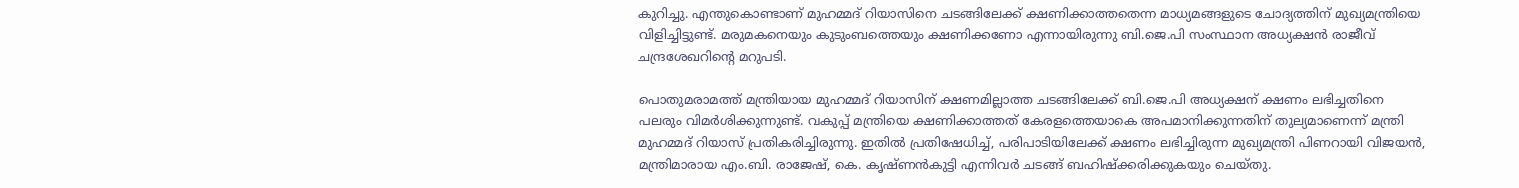കുറിച്ചു. എന്തുകൊണ്ടാണ് മുഹമ്മദ് റിയാസിനെ ചടങ്ങിലേക്ക് ക്ഷണിക്കാത്തതെന്ന മാധ്യമങ്ങളുടെ ചോദ്യത്തിന് മുഖ്യമന്ത്രിയെ വിളിച്ചിട്ടുണ്ട്. മരുമകനെയും കുടുംബത്തെയും ക്ഷണിക്കണോ എന്നായിരുന്നു ബി.ജെ.പി സംസ്ഥാന അധ്യക്ഷൻ രാജീവ് ചന്ദ്രശേഖറിന്‍റെ മറുപടി.

പൊതുമരാമത്ത് മന്ത്രിയായ മുഹമ്മദ് റിയാസിന് ക്ഷണമില്ലാത്ത ചടങ്ങിലേക്ക് ബി.ജെ.പി അധ്യക്ഷന് ക്ഷണം ലഭിച്ചതിനെ പലരും വിമർശിക്കുന്നുണ്ട്. വകുപ്പ് മന്ത്രിയെ ക്ഷണിക്കാത്തത് കേരളത്തെയാകെ അപമാനിക്കുന്നതിന് തുല്യമാണെന്ന് മന്ത്രി മുഹമ്മദ് റിയാസ് പ്രതികരിച്ചിരുന്നു. ഇതിൽ പ്രതിഷേധിച്ച്, പരിപാടിയിലേക്ക് ക്ഷണം ലഭിച്ചിരുന്ന മുഖ്യമന്ത്രി പിണറായി വിജയൻ, മന്ത്രിമാരായ എം.ബി. രാജേഷ്, കെ. കൃഷ്ണൻകുട്ടി എന്നിവർ ചടങ്ങ് ബഹിഷ്ക്കരിക്കുകയും ചെയ്തു.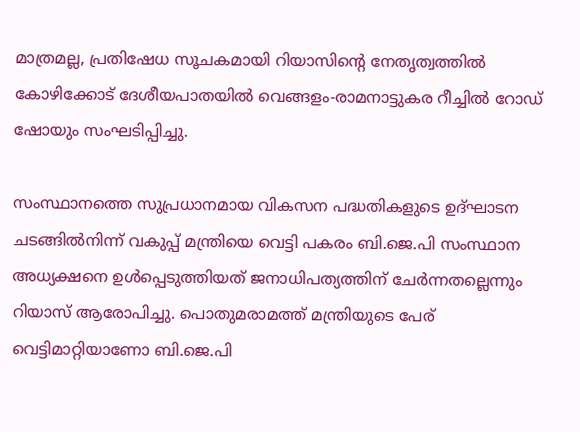മാത്രമല്ല, പ്രതിഷേധ സൂചകമായി റിയാസിന്‍റെ നേതൃത്വത്തിൽ കോഴിക്കോട് ദേശീയപാതയിൽ വെങ്ങളം-രാമനാട്ടുകര റീച്ചിൽ റോഡ് ഷോയും സംഘടിപ്പിച്ചു.

സംസ്ഥാനത്തെ സുപ്രധാനമായ വികസന പദ്ധതികളുടെ ഉദ്ഘാടന ചടങ്ങിൽനിന്ന് വകുപ്പ് മന്ത്രിയെ വെട്ടി പകരം ബി.ജെ.പി സംസ്ഥാന അധ്യക്ഷനെ ഉൾപ്പെടുത്തിയത് ജനാധിപത്യത്തിന് ചേർന്നതല്ലെന്നും റിയാസ് ആരോപിച്ചു. പൊതുമരാമത്ത് മന്ത്രിയുടെ പേര് വെട്ടിമാറ്റിയാണോ ബി.ജെ.പി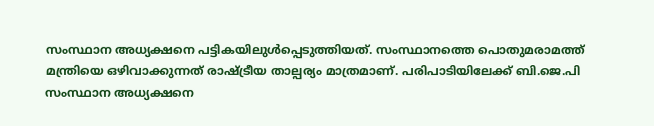സംസ്ഥാന അധ്യക്ഷനെ പട്ടികയിലുൾപ്പെടുത്തിയത്. സംസ്ഥാനത്തെ പൊതുമരാമത്ത് മന്ത്രിയെ ഒഴിവാക്കുന്നത് രാഷ്ട്രീയ താല്പര്യം മാത്രമാണ്. പരിപാടിയിലേക്ക് ബി.ജെ.പി സംസ്ഥാന അധ്യക്ഷനെ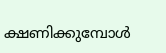ക്ഷണിക്കുമ്പോൾ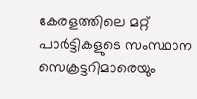കേരളത്തിലെ മറ്റ് പാർട്ടികളുടെ സംസ്ഥാന സെക്രട്ടറിമാരെയും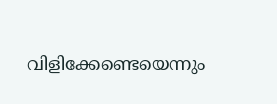വിളിക്കേണ്ടെയെന്നും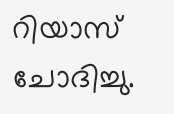റിയാസ് ചോദിച്ചു.